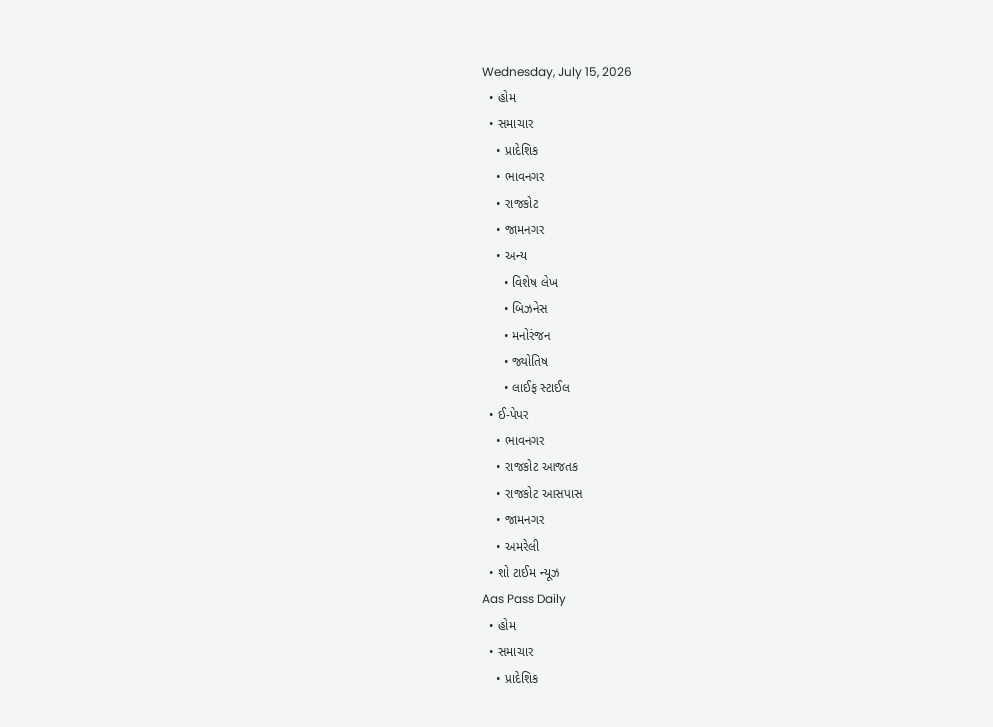Wednesday, July 15, 2026
  • હોમ
  • સમાચાર
    • પ્રાદેશિક
    • ભાવનગર
    • રાજકોટ
    • જામનગર
    • અન્ય
      • વિશેષ લેખ
      • બિઝનેસ
      • મનોરંજન
      • જ્યોતિષ
      • લાઈફ સ્ટાઈલ
  • ઈ-પેપર
    • ભાવનગર
    • રાજકોટ આજતક
    • રાજકોટ આસપાસ
    • જામનગર
    • અમરેલી
  • શો ટાઈમ ન્યૂઝ
Aas Pass Daily
  • હોમ
  • સમાચાર
    • પ્રાદેશિક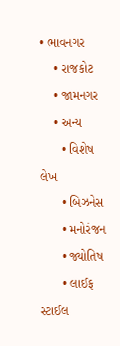• ભાવનગર
    • રાજકોટ
    • જામનગર
    • અન્ય
      • વિશેષ લેખ
      • બિઝનેસ
      • મનોરંજન
      • જ્યોતિષ
      • લાઈફ સ્ટાઈલ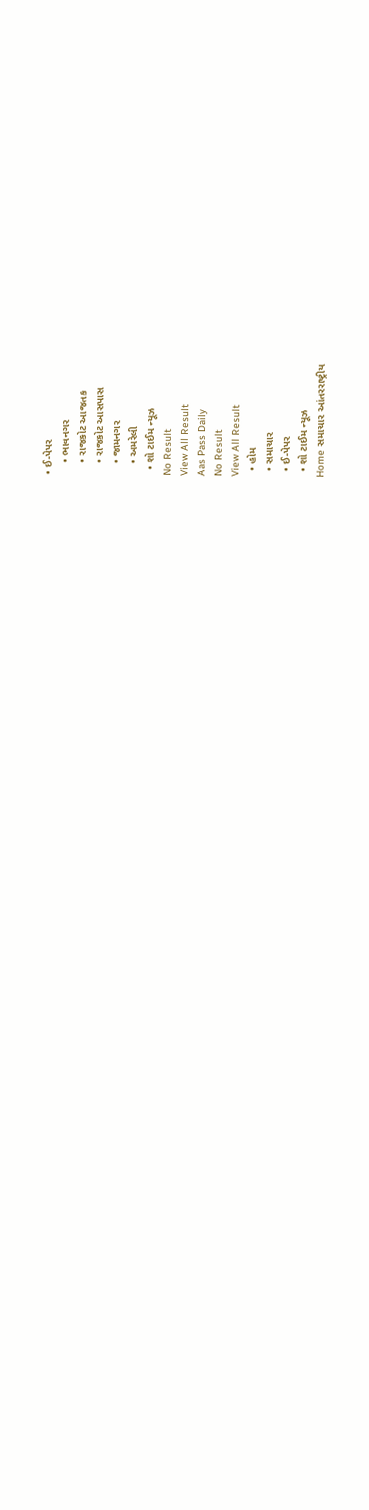• ઈ-પેપર
    • ભાવનગર
    • રાજકોટ આજતક
    • રાજકોટ આસપાસ
    • જામનગર
    • અમરેલી
  • શો ટાઈમ ન્યૂઝ
No Result
View All Result
Aas Pass Daily
No Result
View All Result
  • હોમ
  • સમાચાર
  • ઈ-પેપર
  • શો ટાઈમ ન્યૂઝ
Home સમાચાર આંતરરાષ્ટ્રીય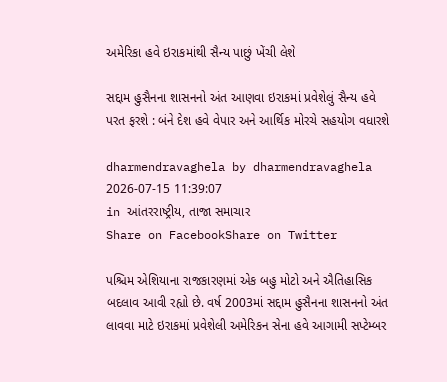અમેરિકા હવે ઇરાકમાંથી સૈન્ય પાછું ખેંચી લેશે

સદ્દામ હુસૈનના શાસનનો અંત આણવા ઇરાકમાં પ્રવેશેલું સૈન્ય હવે પરત ફરશે : બંને દેશ હવે વેપાર અને આર્થિક મોરચે સહયોગ વધારશે

dharmendravaghela by dharmendravaghela
2026-07-15 11:39:07
in આંતરરાષ્ટ્રીય, તાજા સમાચાર
Share on FacebookShare on Twitter

પશ્ચિમ એશિયાના રાજકારણમાં એક બહુ મોટો અને ઐતિહાસિક બદલાવ આવી રહ્યો છે. વર્ષ 2003માં સદ્દામ હુસૈનના શાસનનો અંત લાવવા માટે ઇરાકમાં પ્રવેશેલી અમેરિકન સેના હવે આગામી સપ્ટેમ્બર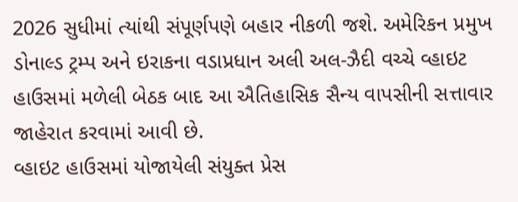2026 સુધીમાં ત્યાંથી સંપૂર્ણપણે બહાર નીકળી જશે. અમેરિકન પ્રમુખ ડોનાલ્ડ ટ્રમ્પ અને ઇરાકના વડાપ્રધાન અલી અલ-ઝૈદી વચ્ચે વ્હાઇટ હાઉસમાં મળેલી બેઠક બાદ આ ઐતિહાસિક સૈન્ય વાપસીની સત્તાવાર જાહેરાત કરવામાં આવી છે.
વ્હાઇટ હાઉસમાં યોજાયેલી સંયુક્ત પ્રેસ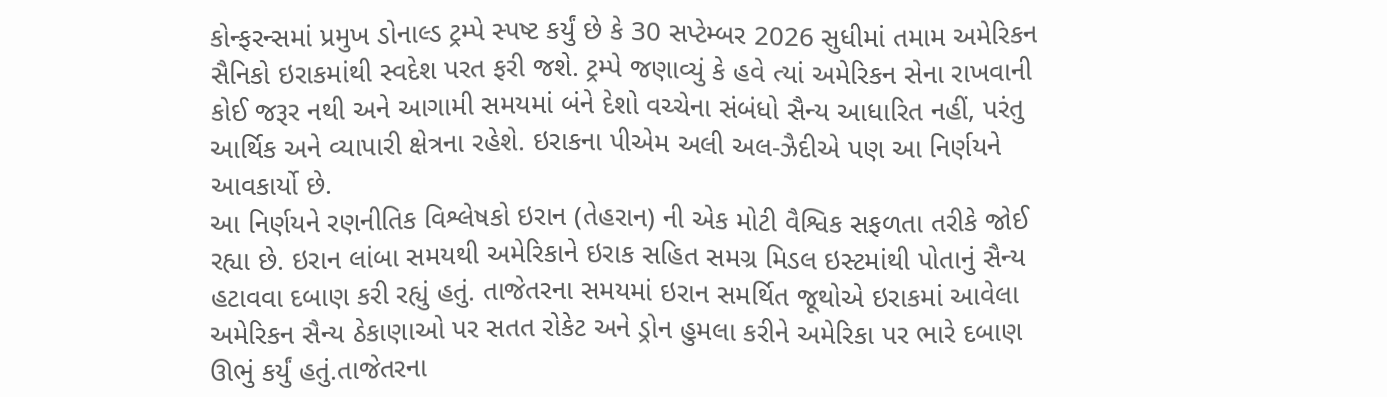કોન્ફરન્સમાં પ્રમુખ ડોનાલ્ડ ટ્રમ્પે સ્પષ્ટ કર્યું છે કે 30 સપ્ટેમ્બર 2026 સુધીમાં તમામ અમેરિકન સૈનિકો ઇરાકમાંથી સ્વદેશ પરત ફરી જશે. ટ્રમ્પે જણાવ્યું કે હવે ત્યાં અમેરિકન સેના રાખવાની કોઈ જરૂર નથી અને આગામી સમયમાં બંને દેશો વચ્ચેના સંબંધો સૈન્ય આધારિત નહીં, પરંતુ આર્થિક અને વ્યાપારી ક્ષેત્રના રહેશે. ઇરાકના પીએમ અલી અલ-ઝૈદીએ પણ આ નિર્ણયને આવકાર્યો છે.
આ નિર્ણયને રણનીતિક વિશ્લેષકો ઇરાન (તેહરાન) ની એક મોટી વૈશ્વિક સફળતા તરીકે જોઈ રહ્યા છે. ઇરાન લાંબા સમયથી અમેરિકાને ઇરાક સહિત સમગ્ર મિડલ ઇસ્ટમાંથી પોતાનું સૈન્ય હટાવવા દબાણ કરી રહ્યું હતું. તાજેતરના સમયમાં ઇરાન સમર્થિત જૂથોએ ઇરાકમાં આવેલા અમેરિકન સૈન્ય ઠેકાણાઓ પર સતત રોકેટ અને ડ્રોન હુમલા કરીને અમેરિકા પર ભારે દબાણ ઊભું કર્યું હતું.તાજેતરના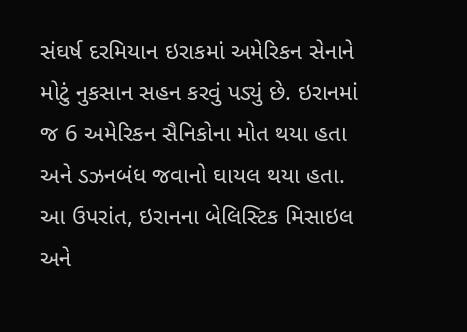સંઘર્ષ દરમિયાન ઇરાકમાં અમેરિકન સેનાને મોટું નુકસાન સહન કરવું પડ્યું છે. ઇરાનમાં જ 6 અમેરિકન સૈનિકોના મોત થયા હતા અને ડઝનબંધ જવાનો ઘાયલ થયા હતા. આ ઉપરાંત, ઇરાનના બેલિસ્ટિક મિસાઇલ અને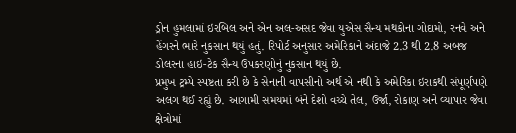ડ્રોન હુમલામાં ઇરબિલ અને એન અલ-અસદ જેવા યુએસ સૈન્ય મથકોના ગોદામો, રનવે અને હેંગરને ભારે નુકસાન થયું હતું. રિપોર્ટ અનુસાર અમેરિકાને અંદાજે 2.3 થી 2.8 અબજ ડોલરના હાઇ-ટેક સૈન્ય ઉપકરણોનું નુકસાન થયું છે.
પ્રમુખ ટ્રમ્પે સ્પષ્ટતા કરી છે કે સેનાની વાપસીનો અર્થ એ નથી કે અમેરિકા ઇરાકથી સંપૂર્ણપણે અલગ થઈ રહ્યું છે. આગામી સમયમાં બંને દેશો વચ્ચે તેલ, ઉર્જા, રોકાણ અને વ્યાપાર જેવા ક્ષેત્રોમાં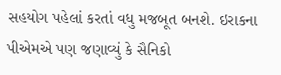સહયોગ પહેલાં કરતાં વધુ મજબૂત બનશે. ઇરાકના પીએમએ પણ જણાવ્યું કે સૈનિકો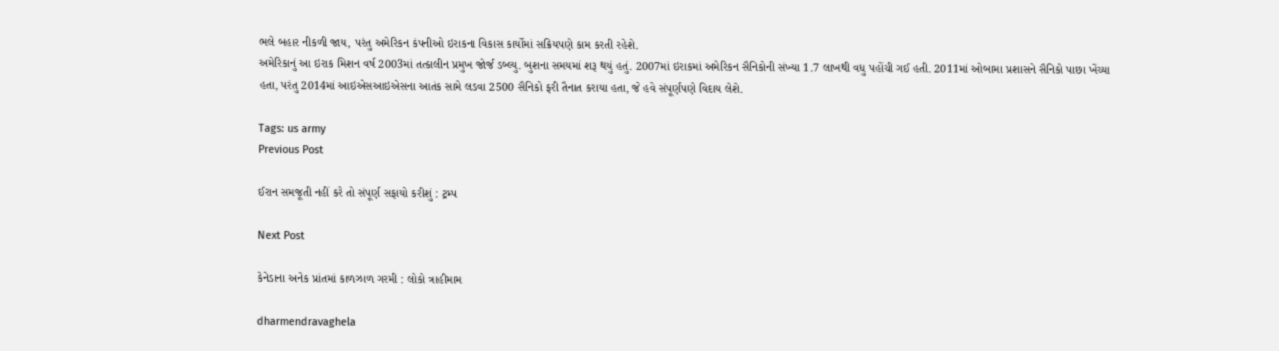ભલે બહાર નીકળી જાય, પરંતુ અમેરિકન કંપનીઓ ઇરાકના વિકાસ કાર્યોમાં સક્રિયપણે કામ કરતી રહેશે.
અમેરિકાનું આ ઇરાક મિશન વર્ષ 2003માં તત્કાલીન પ્રમુખ જોર્જ ડબ્લ્યુ. બુશના સમયમાં શરૂ થયું હતું. 2007માં ઇરાકમાં અમેરિકન સૈનિકોની સંખ્યા 1.7 લાખથી વધુ પહોંચી ગઈ હતી. 2011માં ઓબામા પ્રશાસને સૈનિકો પાછા ખેંચ્યા હતા, પરંતુ 2014માં આઇએસઆઇએસના આતંક સામે લડવા 2500 સૈનિકો ફરી તૈનાત કરાયા હતા, જે હવે સંપૂર્ણપણે વિદાય લેશે.

Tags: us army
Previous Post

ઈરાન સમજૂતી નહીં કરે તો સંપૂર્ણ સફાયો કરીશું : ટ્રમ્પ

Next Post

કેનેડાના અનેક પ્રાંતમાં કાળઝાળ ગરમી : લોકો ત્રાહીમામ

dharmendravaghela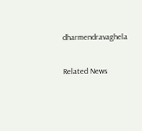dharmendravaghela

Related News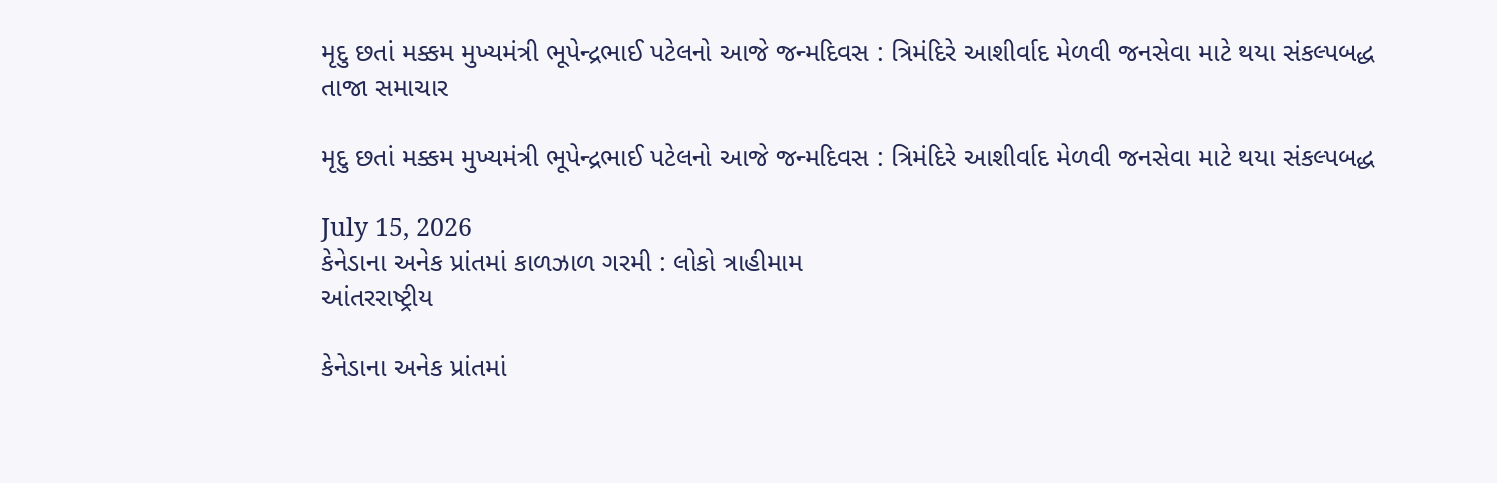મૃદુ છતાં મક્કમ મુખ્યમંત્રી ભૂપેન્દ્રભાઈ પટેલનો આજે જન્મદિવસ : ત્રિમંદિરે આશીર્વાદ મેળવી જનસેવા માટે થયા સંકલ્પબદ્ધ
તાજા સમાચાર

મૃદુ છતાં મક્કમ મુખ્યમંત્રી ભૂપેન્દ્રભાઈ પટેલનો આજે જન્મદિવસ : ત્રિમંદિરે આશીર્વાદ મેળવી જનસેવા માટે થયા સંકલ્પબદ્ધ

July 15, 2026
કેનેડાના અનેક પ્રાંતમાં કાળઝાળ ગરમી : લોકો ત્રાહીમામ
આંતરરાષ્ટ્રીય

કેનેડાના અનેક પ્રાંતમાં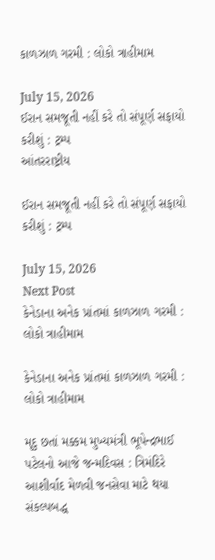કાળઝાળ ગરમી : લોકો ત્રાહીમામ

July 15, 2026
ઈરાન સમજૂતી નહીં કરે તો સંપૂર્ણ સફાયો કરીશું : ટ્રમ્પ
આંતરરાષ્ટ્રીય

ઈરાન સમજૂતી નહીં કરે તો સંપૂર્ણ સફાયો કરીશું : ટ્રમ્પ

July 15, 2026
Next Post
કેનેડાના અનેક પ્રાંતમાં કાળઝાળ ગરમી : લોકો ત્રાહીમામ

કેનેડાના અનેક પ્રાંતમાં કાળઝાળ ગરમી : લોકો ત્રાહીમામ

મૃદુ છતાં મક્કમ મુખ્યમંત્રી ભૂપેન્દ્રભાઈ પટેલનો આજે જન્મદિવસ : ત્રિમંદિરે આશીર્વાદ મેળવી જનસેવા માટે થયા સંકલ્પબદ્ધ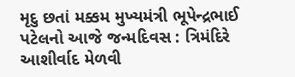મૃદુ છતાં મક્કમ મુખ્યમંત્રી ભૂપેન્દ્રભાઈ પટેલનો આજે જન્મદિવસ : ત્રિમંદિરે આશીર્વાદ મેળવી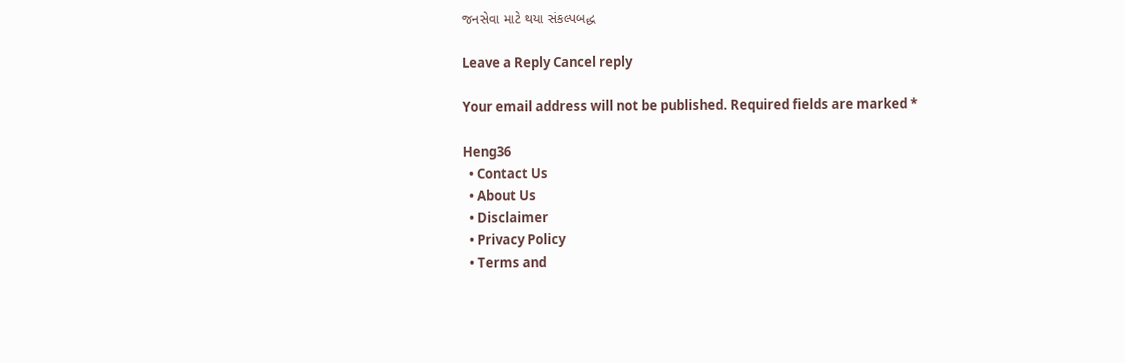જનસેવા માટે થયા સંકલ્પબદ્ધ

Leave a Reply Cancel reply

Your email address will not be published. Required fields are marked *

Heng36
  • Contact Us
  • About Us
  • Disclaimer
  • Privacy Policy
  • Terms and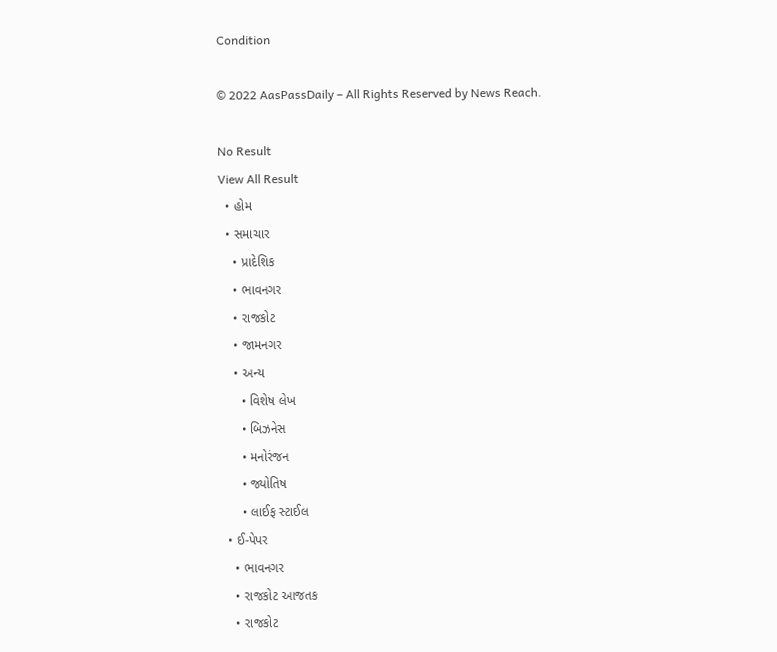Condition

© 2022 AasPassDaily – All Rights Reserved by News Reach.

No Result
View All Result
  • હોમ
  • સમાચાર
    • પ્રાદેશિક
    • ભાવનગર
    • રાજકોટ
    • જામનગર
    • અન્ય
      • વિશેષ લેખ
      • બિઝનેસ
      • મનોરંજન
      • જ્યોતિષ
      • લાઈફ સ્ટાઈલ
  • ઈ-પેપર
    • ભાવનગર
    • રાજકોટ આજતક
    • રાજકોટ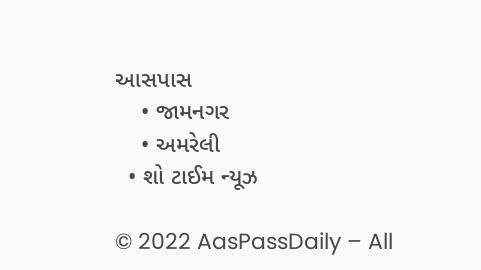આસપાસ
    • જામનગર
    • અમરેલી
  • શો ટાઈમ ન્યૂઝ

© 2022 AasPassDaily – All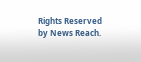Rights Reserved by News Reach.